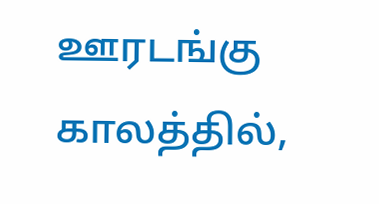ஊரடங்கு காலத்தில்,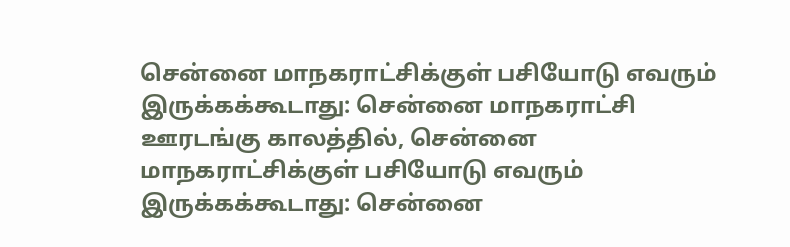சென்னை மாநகராட்சிக்குள் பசியோடு எவரும் இருக்கக்கூடாது: சென்னை மாநகராட்சி
ஊரடங்கு காலத்தில், சென்னை மாநகராட்சிக்குள் பசியோடு எவரும் இருக்கக்கூடாது: சென்னை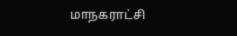மாநகராட்சி